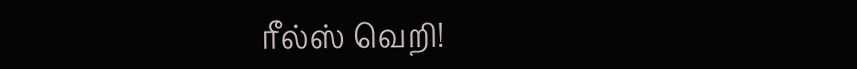ரீல்ஸ் வெறி!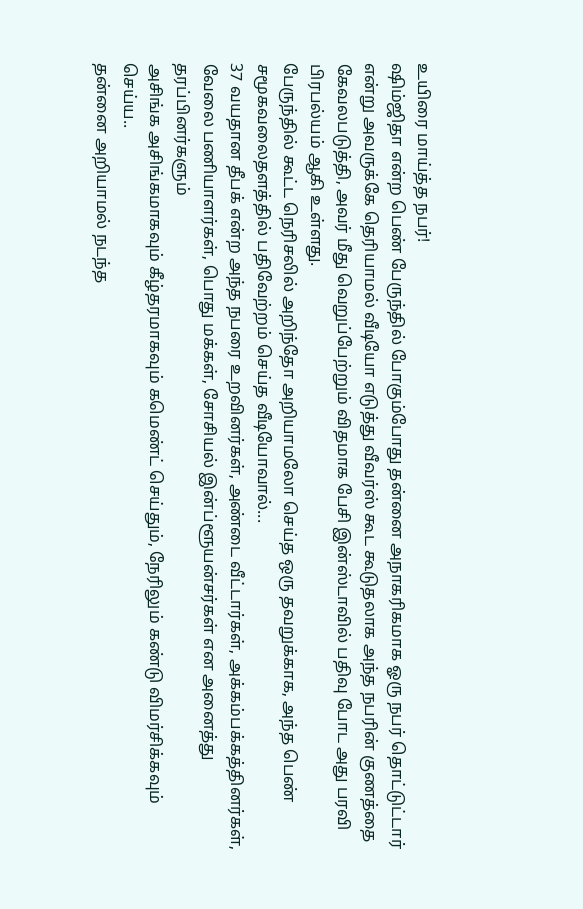உயிரை மாய்த்த நபர்!
ஷிம்ஜிதா என்ற பெண் பேருந்தில் போகும்போது தன்னை அநாகரிகமாக ஓரு நபர் தொட்டுட்டார் என்று அவருக்கே தெரியாமல் வீடியோ எடுத்து வீவர்ஸ் கூட கூடுதலாக அந்த நபரின் குணத்தை கேவலபடுத்தி, அவர் மீது வெறுப்பேற்றும் விதமாக பேசி இன்ஸ்டாவில் பதிவு போட அது பரவி பிரபல்யம் ஆகி உள்ளது.
பேருந்தில் கூட்ட நெரிசலில் அறிந்தோ அறியாமலோ செய்த ஒரு தவறுக்காக, அந்த பெண் சமூகவலைதளத்தில் பதிவேற்றம் செய்த வீடியோவால்...
37 வயதான தீபக் என்ற அந்த நபரை உறவினர்கள், அண்டை வீட்டார்கள், அக்கம்பக்கத்தினர்கள், வேலை பணியாளர்கள், பொது மக்கள், சோசியல் இன்ப்ளூயன்சர்கள் என அனைத்து தரப்பினர்களும்
அசிங்க அசிங்கமாகவும் கீழ்தரமாகவும் கமெண்ட் செய்தும், நேரிலும் கண்டு விமர்சிக்கவும் செய்ய..
தன்னை அறியாமல் நடந்த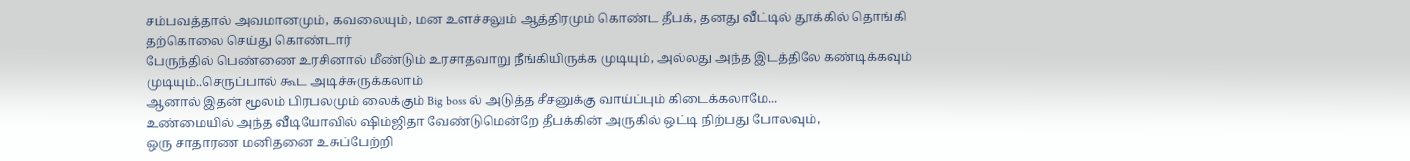சம்பவத்தால் அவமானமும், கவலையும், மன உளச்சலும் ஆத்திரமும் கொண்ட தீபக், தனது வீட்டில் தூக்கில் தொங்கி தற்கொலை செய்து கொண்டார்
பேருந்தில் பெண்ணை உரசினால் மீண்டும் உரசாதவாறு நீங்கியிருக்க முடியும், அல்லது அந்த இடத்திலே கண்டிக்கவும் முடியும்..செருப்பால் கூட அடிச்சுருக்கலாம்
ஆனால் இதன் மூலம் பிரபலமும் லைக்கும் Big boss ல் அடுத்த சீசனுக்கு வாய்ப்பும் கிடைக்கலாமே...
உண்மையில் அந்த வீடியோவில் ஷிம்ஜிதா வேண்டுமென்றே தீபக்கின் அருகில் ஒட்டி நிற்பது போலவும்,
ஒரு சாதாரண மனிதனை உசுப்பேற்றி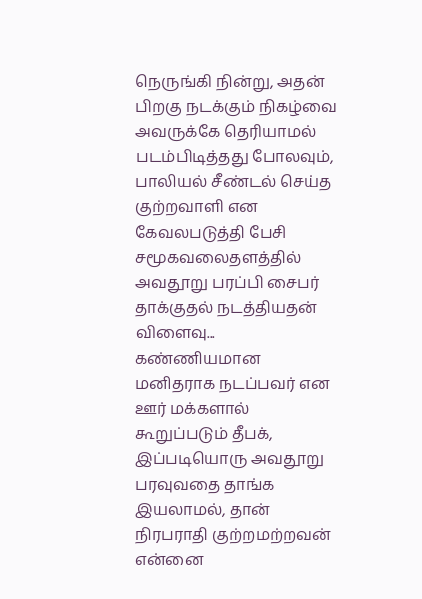நெருங்கி நின்று, அதன் பிறகு நடக்கும் நிகழ்வை அவருக்கே தெரியாமல் படம்பிடித்தது போலவும்,
பாலியல் சீண்டல் செய்த குற்றவாளி என கேவலபடுத்தி பேசி சமூகவலைதளத்தில் அவதூறு பரப்பி சைபர் தாக்குதல் நடத்தியதன் விளைவு...
கண்ணியமான மனிதராக நடப்பவர் என ஊர் மக்களால் கூறுப்படும் தீபக், இப்படியொரு அவதூறு பரவுவதை தாங்க இயலாமல், தான் நிரபராதி குற்றமற்றவன் என்னை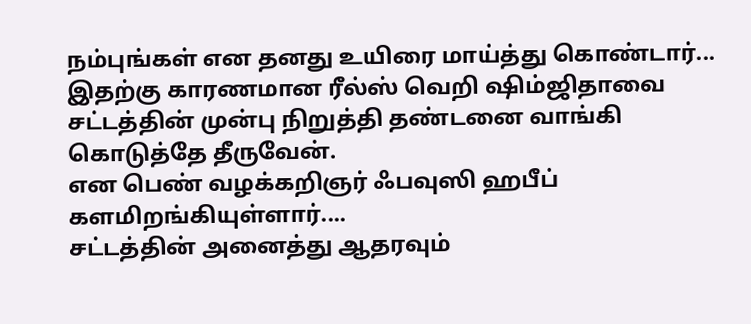நம்புங்கள் என தனது உயிரை மாய்த்து கொண்டார்...
இதற்கு காரணமான ரீல்ஸ் வெறி ஷிம்ஜிதாவை சட்டத்தின் முன்பு நிறுத்தி தண்டனை வாங்கி கொடுத்தே தீருவேன்.
என பெண் வழக்கறிஞர் ஃபவுஸி ஹபீப் களமிறங்கியுள்ளார்....
சட்டத்தின் அனைத்து ஆதரவும்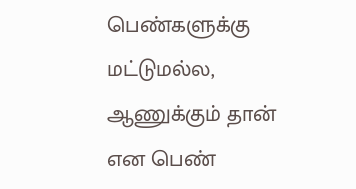பெண்களுக்கு மட்டுமல்ல, ஆணுக்கும் தான் என பெண்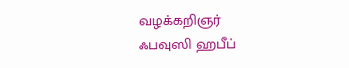வழக்கறிஞர்
ஃபவுஸி ஹபீப்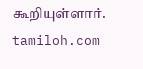கூறியுள்ளார்.
tamiloh.com